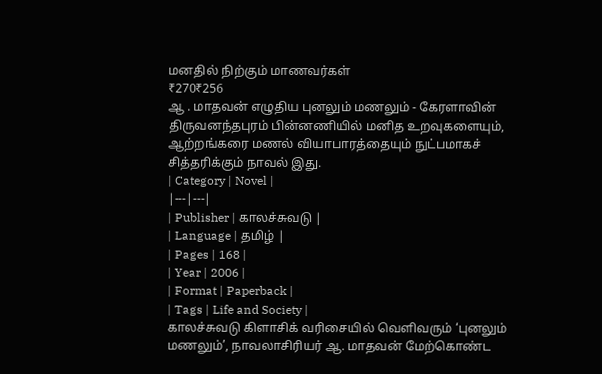மனதில் நிற்கும் மாணவர்கள்
₹270₹256
ஆ . மாதவன் எழுதிய புனலும் மணலும் - கேரளாவின் திருவனந்தபுரம் பின்னணியில் மனித உறவுகளையும், ஆற்றங்கரை மணல் வியாபாரத்தையும் நுட்பமாகச் சித்தரிக்கும் நாவல் இது.
| Category | Novel |
|---|---|
| Publisher | காலச்சுவடு |
| Language | தமிழ் |
| Pages | 168 |
| Year | 2006 |
| Format | Paperback |
| Tags | Life and Society |
காலச்சுவடு கிளாசிக் வரிசையில் வெளிவரும் ‘புனலும் மணலும்’, நாவலாசிரியர் ஆ. மாதவன் மேற்கொண்ட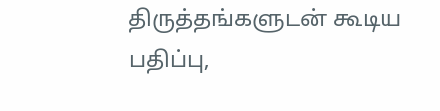திருத்தங்களுடன் கூடிய பதிப்பு,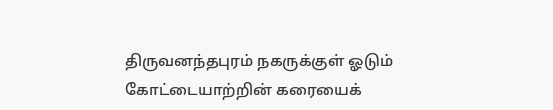திருவனந்தபுரம் நகருக்குள் ஓடும் கோட்டையாற்றின் கரையைக்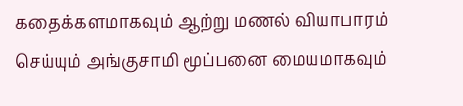கதைக்களமாகவும் ஆற்று மணல் வியாபாரம் செய்யும் அங்குசாமி மூப்பனை மையமாகவும்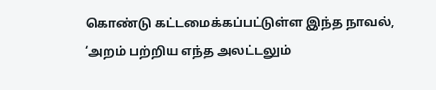கொண்டு கட்டமைக்கப்பட்டுள்ள இந்த நாவல், ‘அறம் பற்றிய எந்த அலட்டலும்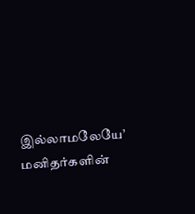இல்லாமலேயே’ மனிதர்களின்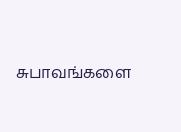சுபாவங்களை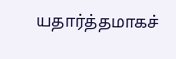யதார்த்தமாகச்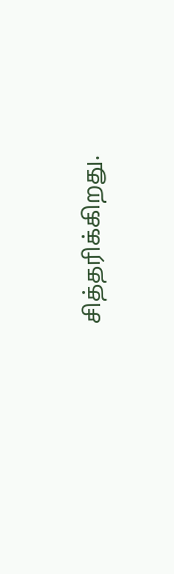சித்தரிக்கிறது.